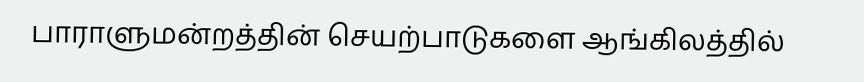பாராளுமன்றத்தின் செயற்பாடுகளை ஆங்கிலத்தில்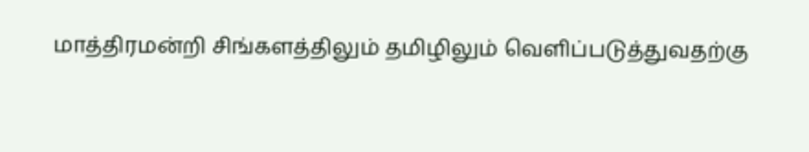மாத்திரமன்றி சிங்களத்திலும் தமிழிலும் வெளிப்படுத்துவதற்கு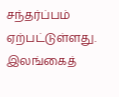சந்தர்ப்பம் ஏற்பட்டுள்ளது. இலங்கைத்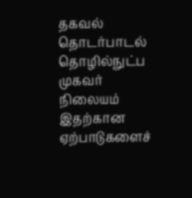தகவல் தொடர்பாடல் தொழில்நுட்ப முகவர் நிலையம் இதற்கான ஏற்பாடுகளைச்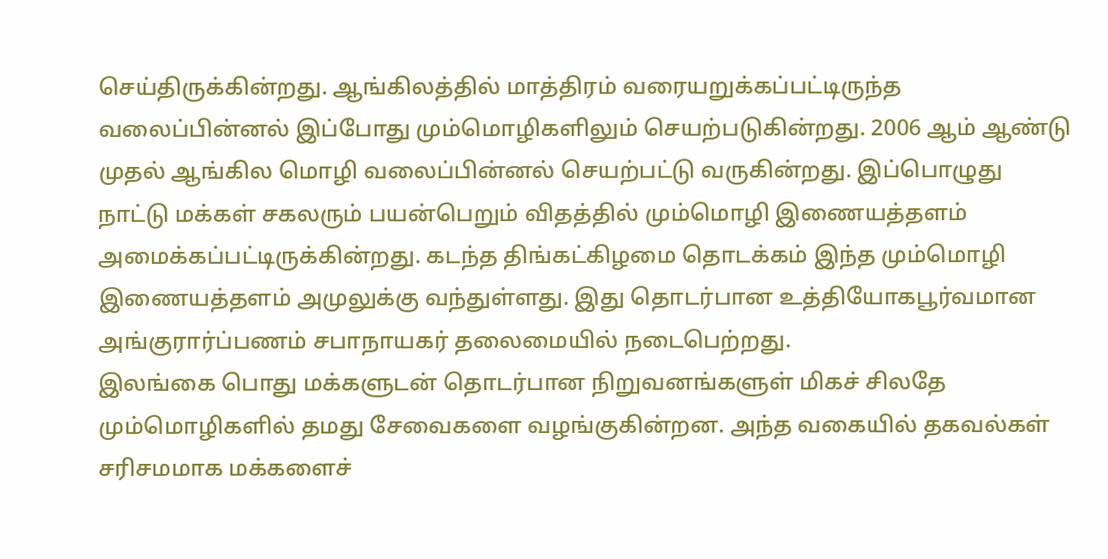செய்திருக்கின்றது. ஆங்கிலத்தில் மாத்திரம் வரையறுக்கப்பட்டிருந்த வலைப்பின்னல் இப்போது மும்மொழிகளிலும் செயற்படுகின்றது. 2006 ஆம் ஆண்டு முதல் ஆங்கில மொழி வலைப்பின்னல் செயற்பட்டு வருகின்றது. இப்பொழுது நாட்டு மக்கள் சகலரும் பயன்பெறும் விதத்தில் மும்மொழி இணையத்தளம் அமைக்கப்பட்டிருக்கின்றது. கடந்த திங்கட்கிழமை தொடக்கம் இந்த மும்மொழி இணையத்தளம் அமுலுக்கு வந்துள்ளது. இது தொடர்பான உத்தியோகபூர்வமான அங்குரார்ப்பணம் சபாநாயகர் தலைமையில் நடைபெற்றது.
இலங்கை பொது மக்களுடன் தொடர்பான நிறுவனங்களுள் மிகச் சிலதே மும்மொழிகளில் தமது சேவைகளை வழங்குகின்றன. அந்த வகையில் தகவல்கள் சரிசமமாக மக்களைச்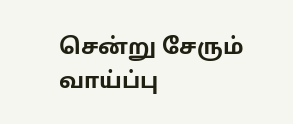சென்று சேரும் வாய்ப்பு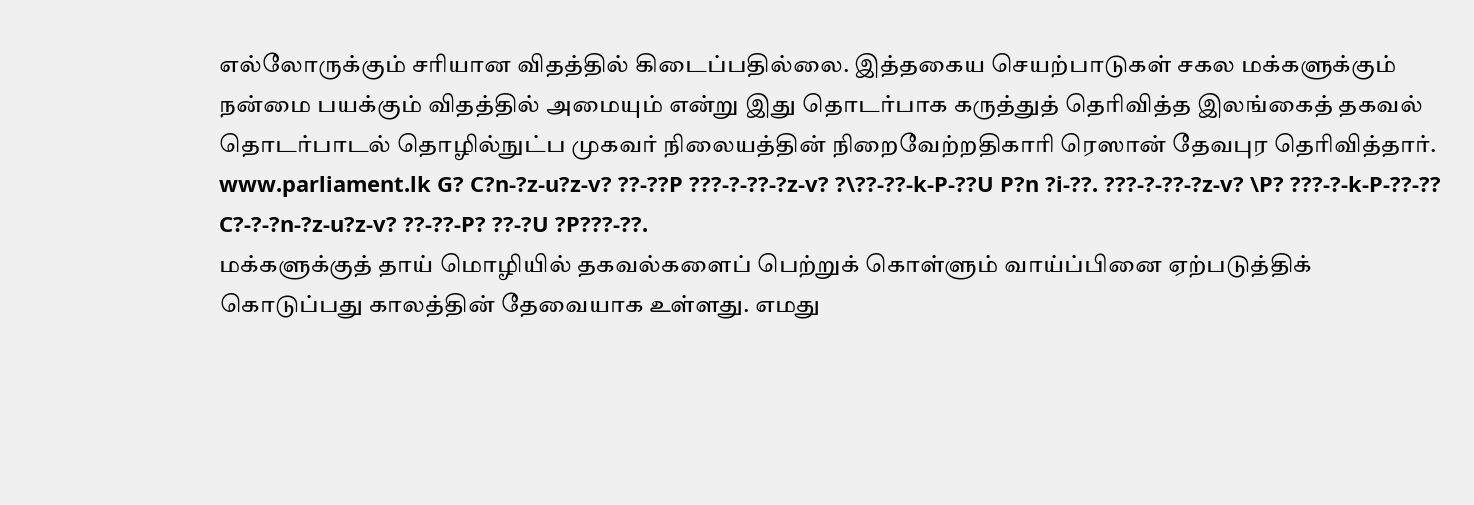எல்லோருக்கும் சரியான விதத்தில் கிடைப்பதில்லை. இத்தகைய செயற்பாடுகள் சகல மக்களுக்கும் நன்மை பயக்கும் விதத்தில் அமையும் என்று இது தொடர்பாக கருத்துத் தெரிவித்த இலங்கைத் தகவல் தொடர்பாடல் தொழில்நுட்ப முகவர் நிலையத்தின் நிறைவேற்றதிகாரி ரெஸான் தேவபுர தெரிவித்தார்.
www.parliament.lk G? C?n-?z-u?z-v? ??-??P ???-?-??-?z-v? ?\??-??-k-P-??U P?n ?i-??. ???-?-??-?z-v? \P? ???-?-k-P-??-?? C?-?-?n-?z-u?z-v? ??-??-P? ??-?U ?P???-??.
மக்களுக்குத் தாய் மொழியில் தகவல்களைப் பெற்றுக் கொள்ளும் வாய்ப்பினை ஏற்படுத்திக் கொடுப்பது காலத்தின் தேவையாக உள்ளது. எமது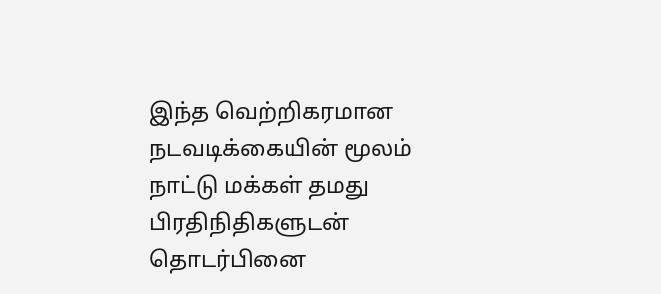இந்த வெற்றிகரமான நடவடிக்கையின் மூலம் நாட்டு மக்கள் தமது பிரதிநிதிகளுடன் தொடர்பினை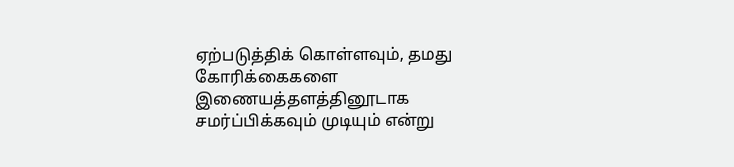ஏற்படுத்திக் கொள்ளவும், தமது கோரிக்கைகளை இணையத்தளத்தினூடாக சமர்ப்பிக்கவும் முடியும் என்று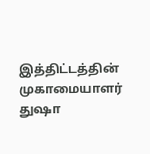இத்திட்டத்தின் முகாமையாளர் துஷா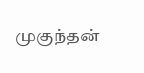முகுந்தன்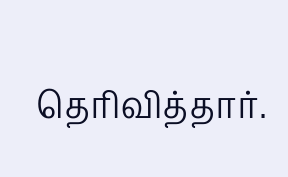தெரிவித்தார்.